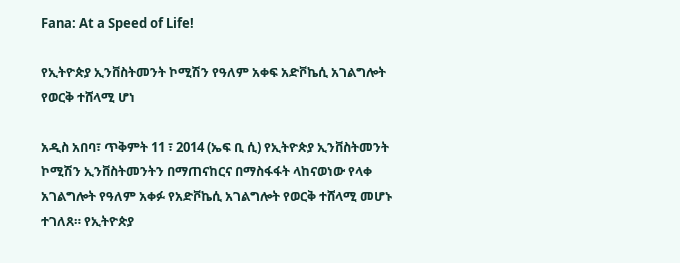Fana: At a Speed of Life!

የኢትዮጵያ ኢንቨስትመንት ኮሚሽን የዓለም አቀፍ አድቮኬሲ አገልግሎት የወርቅ ተሸላሚ ሆነ

አዲስ አበባ፣ ጥቅምት 11 ፣ 2014 (ኤፍ ቢ ሲ) የኢትዮጵያ ኢንቨስትመንት ኮሚሽን ኢንቨስትመንትን በማጠናከርና በማስፋፋት ላከናወነው የላቀ አገልግሎት የዓለም አቀፉ የአድቮኬሲ አገልግሎት የወርቅ ተሸላሚ መሆኑ ተገለጸ። የኢትዮጵያ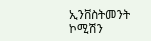ኢንቨስትመንት ኮሚሽን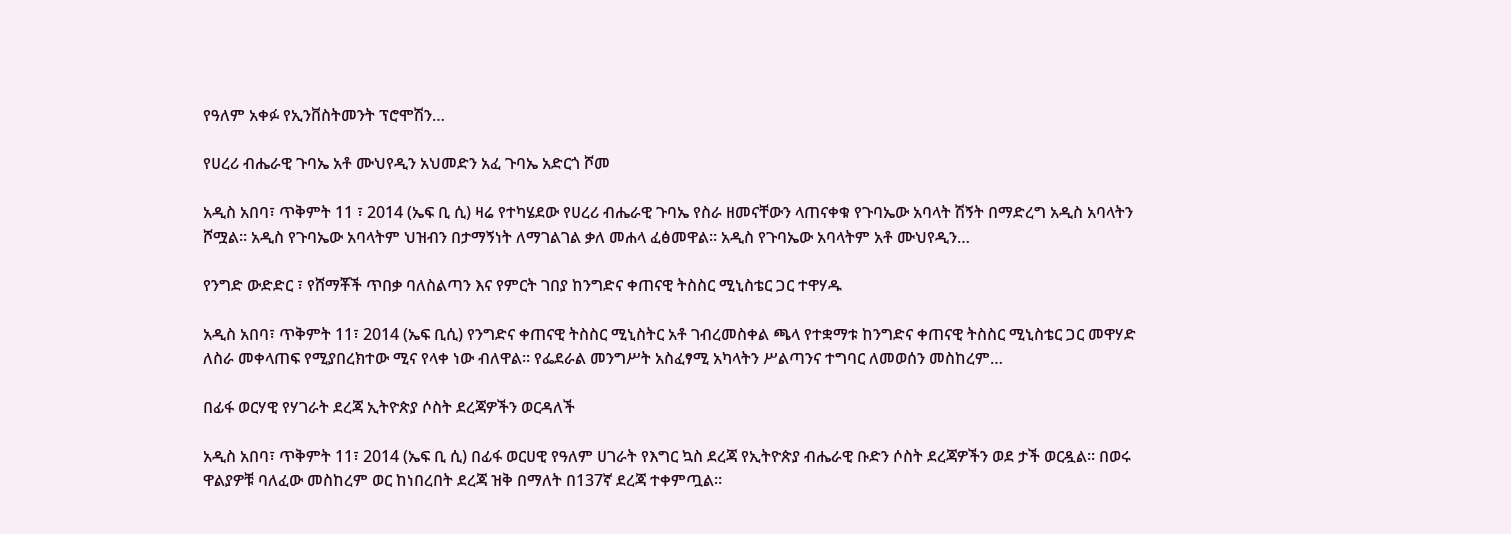የዓለም አቀፉ የኢንቨስትመንት ፕሮሞሽን…

የሀረሪ ብሔራዊ ጉባኤ አቶ ሙህየዲን አህመድን አፈ ጉባኤ አድርጎ ሾመ

አዲስ አበባ፣ ጥቅምት 11 ፣ 2014 (ኤፍ ቢ ሲ) ዛሬ የተካሄደው የሀረሪ ብሔራዊ ጉባኤ የስራ ዘመናቸውን ላጠናቀቁ የጉባኤው አባላት ሽኝት በማድረግ አዲስ አባላትን ሾሟል። አዲስ የጉባኤው አባላትም ህዝብን በታማኝነት ለማገልገል ቃለ መሐላ ፈፅመዋል። አዲስ የጉባኤው አባላትም አቶ ሙህየዲን…

የንግድ ውድድር ፣ የሸማቾች ጥበቃ ባለስልጣን እና የምርት ገበያ ከንግድና ቀጠናዊ ትስስር ሚኒስቴር ጋር ተዋሃዱ

አዲስ አበባ፣ ጥቅምት 11፣ 2014 (ኤፍ ቢሲ) የንግድና ቀጠናዊ ትስስር ሚኒስትር አቶ ገብረመስቀል ጫላ የተቋማቱ ከንግድና ቀጠናዊ ትስስር ሚኒስቴር ጋር መዋሃድ ለስራ መቀላጠፍ የሚያበረክተው ሚና የላቀ ነው ብለዋል፡፡ የፌደራል መንግሥት አስፈፃሚ አካላትን ሥልጣንና ተግባር ለመወሰን መስከረም…

በፊፋ ወርሃዊ የሃገራት ደረጃ ኢትዮጵያ ሶስት ደረጃዎችን ወርዳለች

አዲስ አበባ፣ ጥቅምት 11፣ 2014 (ኤፍ ቢ ሲ) በፊፋ ወርሀዊ የዓለም ሀገራት የእግር ኳስ ደረጃ የኢትዮጵያ ብሔራዊ ቡድን ሶስት ደረጃዎችን ወደ ታች ወርዷል፡፡ በወሩ ዋልያዎቹ ባለፈው መስከረም ወር ከነበረበት ደረጃ ዝቅ በማለት በ137ኛ ደረጃ ተቀምጧል።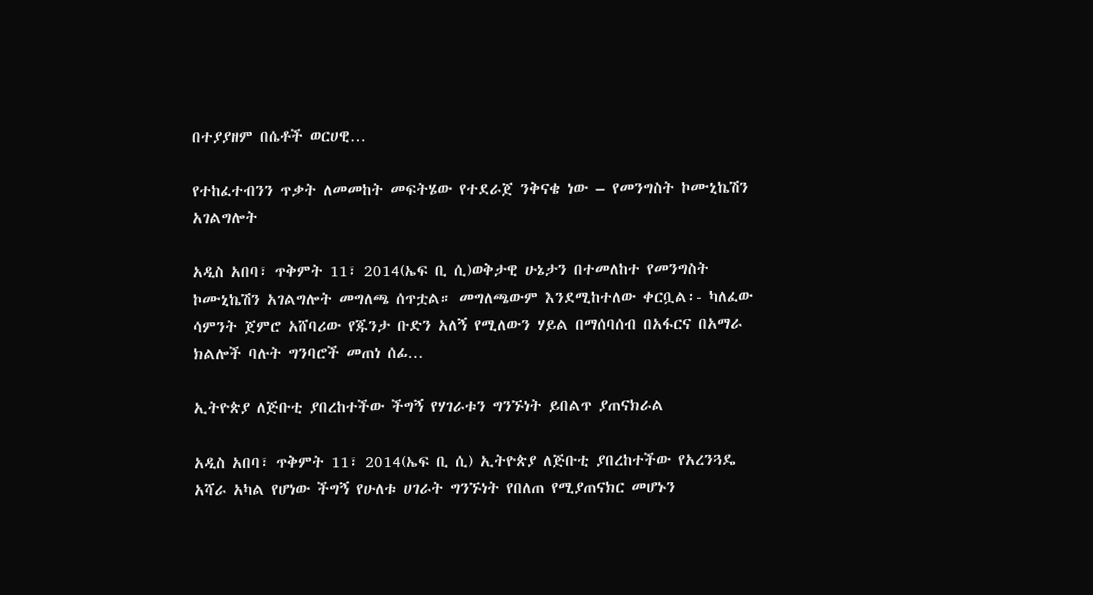በተያያዘም በሴቶች ወርሀዊ…

የተከፈተብንን ጥቃት ለመመከት መፍትሄው የተደራጀ ንቅናቄ ነው – የመንግስት ኮሙኒኬሽን አገልግሎት

አዲስ አበባ፣ ጥቅምት 11፣ 2014(ኤፍ ቢ ሲ)ወቅታዊ ሁኔታን በተመለከተ የመንግስት ኮሙኒኬሽን አገልግሎት መግለጫ ሰጥቷል። መግለጫውም እንደሚከተለው ቀርቧል፡- ካለፈው ሳምንት ጀምሮ አሸባሪው የጁንታ ቡድን አለኝ የሚለውን ሃይል በማሰባሰብ በአፋርና በአማራ ክልሎች ባሉት ግንባሮች መጠነ ሰፊ…

ኢትዮጵያ ለጅቡቲ ያበረከተችው ችግኝ የሃገራቱን ግንኙነት ይበልጥ ያጠናክራል

አዲስ አበባ፣ ጥቅምት 11፣ 2014(ኤፍ ቢ ሲ) ኢትዮጵያ ለጅቡቲ ያበረከተችው የአረንጓዴ አሻራ አካል የሆነው ችግኝ የሁለቱ ሀገራት ግንኙነት የበለጠ የሚያጠናክር መሆኑን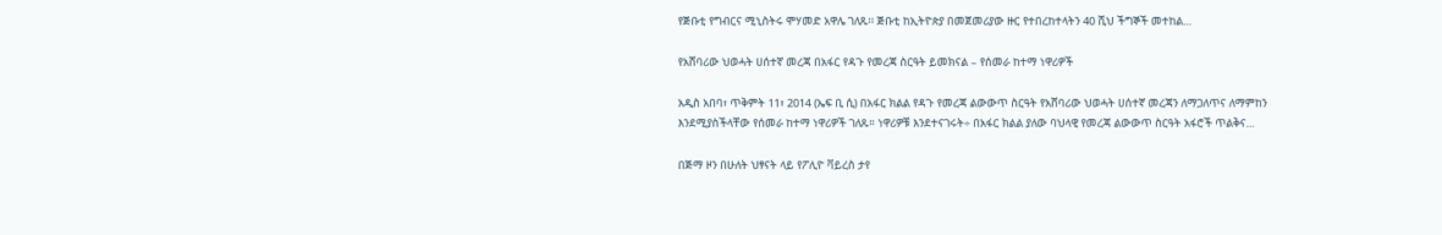የጅቡቲ የግብርና ሚኒስትሩ ሞሃመድ አዋሌ ገለጹ፡፡ ጅቡቲ ከኢትዮጵያ በመጀመሪያው ዙር የተበረከተላትን 40 ሺህ ችግኞች መተከል…

የአሸባሪው ህወሓት ሀሰተኛ መረጃ በአፋር የዳጉ የመረጃ ስርዓት ይመክናል – የሰመራ ከተማ ነዋሪዎች

አዲስ አበባ፣ ጥቅምት 11፣ 2014 (ኤፍ ቢ ሲ) በአፋር ክልል የዳጉ የመረጃ ልውውጥ ስርዓት የአሸባሪው ህወሓት ሀሰተኛ መረጃን ለማጋለጥና ለማምከን እንደሚያስችላቸው የሰመራ ከተማ ነዋሪዎች ገለጹ። ነዋሪዎቹ እንደተናገሩት÷ በአፋር ክልል ያለው ባህላዊ የመረጃ ልውውጥ ስርዓት አፋሮች ጥልቅና…

በጅማ ዞን በሁለት ህፃናት ላይ የፖሊዮ ቫይረስ ታየ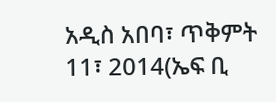አዲስ አበባ፣ ጥቅምት 11፣ 2014(ኤፍ ቢ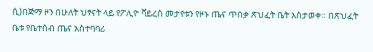ሲ)በጅማ ዞን በሁለት ህፃናት ላይ የፖሊዮ ቫይረስ መታየቱን የዞኑ ጤና ጥበቃ ጽህፈት ቤት አስታወቀ። በጽህፈት ቤቱ የቤተሰብ ጤና አስተባባሪ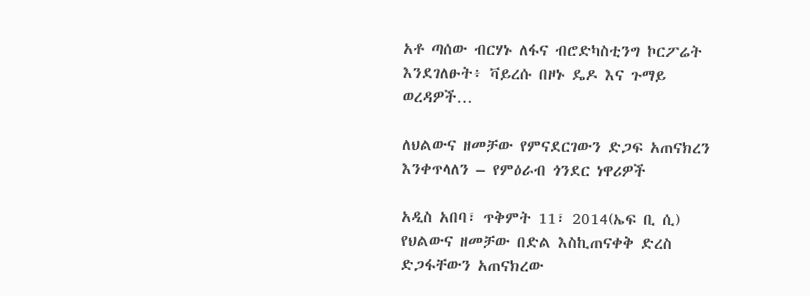አቶ ጣሰው ብርሃኑ ለፋና ብሮድካስቲንግ ኮርፖሬት እንደገለፁት፥ ቫይረሱ በዞኑ ዴዶ እና ጉማይ ወረዳዎች…

ለህልውና ዘመቻው የምናደርገውን ድጋፍ አጠናክረን እንቀጥላለን – የምዕራብ ጎንደር ነዋሪዎች

አዲስ አበባ፣ ጥቅምት 11፣ 2014(ኤፍ ቢ ሲ) የህልውና ዘመቻው በድል እስኪጠናቀቅ ድረስ ድጋፋቸውን አጠናክረው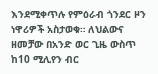እንደሚቀጥሉ የምዕራብ ጎንደር ዞን ነዋሪዎች አስታወቁ። ለህልውና ዘመቻው በአንድ ወር ጊዜ ውስጥ ከ10 ሚሊየን ብር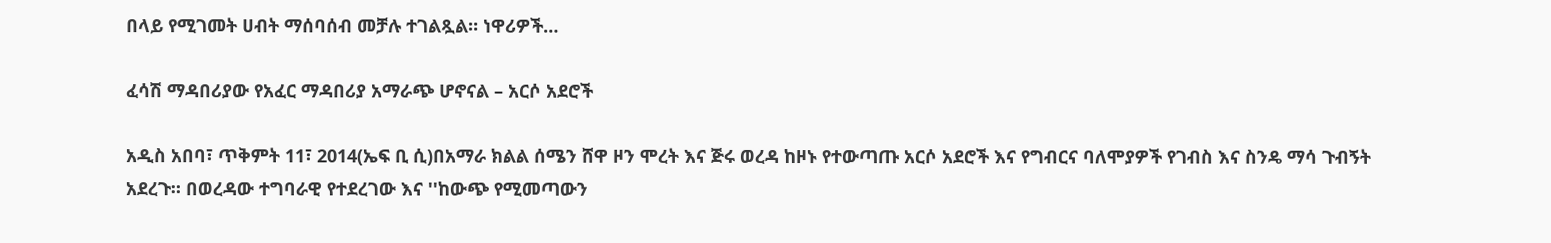በላይ የሚገመት ሀብት ማሰባሰብ መቻሉ ተገልጿል። ነዋሪዎች…

ፈሳሽ ማዳበሪያው የአፈር ማዳበሪያ አማራጭ ሆኖናል – አርሶ አደሮች

አዲስ አበባ፣ ጥቅምት 11፣ 2014(ኤፍ ቢ ሲ)በአማራ ክልል ሰሜን ሸዋ ዞን ሞረት እና ጅሩ ወረዳ ከዞኑ የተውጣጡ አርሶ አደሮች እና የግብርና ባለሞያዎች የገብስ እና ስንዴ ማሳ ጉብኝት አደረጉ። በወረዳው ተግባራዊ የተደረገው እና ''ከውጭ የሚመጣውን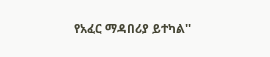የአፈር ማዳበሪያ ይተካል''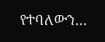የተባለውን…